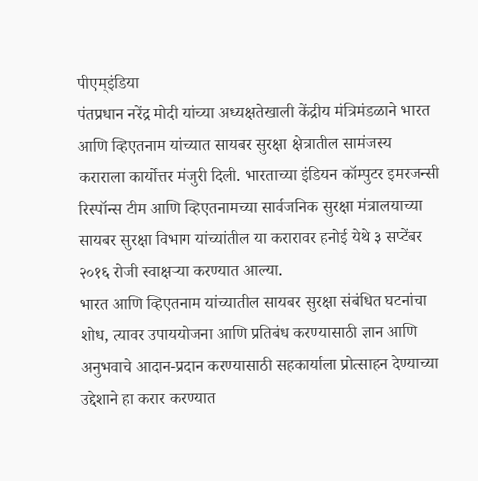पीएम्इंडिया
पंतप्रधान नरेंद्र मोदी यांच्या अध्यक्षतेखाली केंद्रीय मंत्रिमंडळाने भारत आणि व्हिएतनाम यांच्यात सायबर सुरक्षा क्षेत्रातील सामंजस्य कराराला कार्योत्तर मंजुरी दिली. भारताच्या इंडियन कॉम्पुटर इमरजन्सी रिस्पॉन्स टीम आणि व्हिएतनामच्या सार्वजनिक सुरक्षा मंत्रालयाच्या सायबर सुरक्षा विभाग यांच्यांतील या करारावर हनोई येथे ३ सप्टेंबर २०१६ रोजी स्वाक्षऱ्या करण्यात आल्या.
भारत आणि व्हिएतनाम यांच्यातील सायबर सुरक्षा संबंधित घटनांचा शोध, त्यावर उपाययोजना आणि प्रतिबंध करण्यासाठी ज्ञान आणि अनुभवाचे आदान-प्रदान करण्यासाठी सहकार्याला प्रोत्साहन देण्याच्या उद्देशाने हा करार करण्यात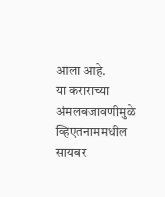आला आहे.
या कराराच्या अंमलबजावणीमुळे व्हिएतनाममधील सायबर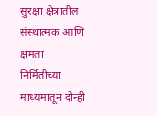सुरक्षा क्षेत्रातील संस्थात्मक आणि क्षमता निर्मितीच्या माध्यमातून दोन्ही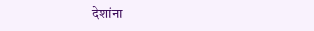देशांना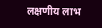लक्षणीय लाभ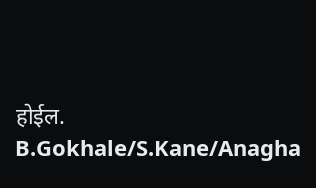होईल.
B.Gokhale/S.Kane/Anagha